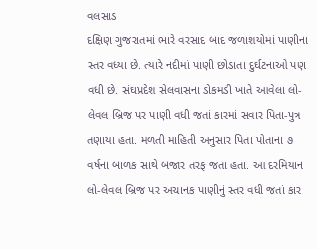વલસાડ
દક્ષિણ ગુજરાતમાં ભારે વરસાદ બાદ જળાશયોમાં પાણીના સ્તર વધ્યા છે. ત્યારે નદીમાં પાણી છોડાતા દુર્ઘટનાઓ પણ વધી છે. સંઘપ્રદેશ સેલવાસના ડોકમડી ખાતે આવેલા લો-લેવલ બ્રિજ પર પાણી વધી જતાં કારમાં સવાર પિતા-પુત્ર તણાયા હતા. મળતી માહિતી અનુસાર પિતા પોતાના ૭ વર્ષના બાળક સાથે બજાર તરફ જતા હતા. આ દરમિયાન લો-લેવલ બ્રિજ પર અચાનક પાણીનું સ્તર વધી જતાં કાર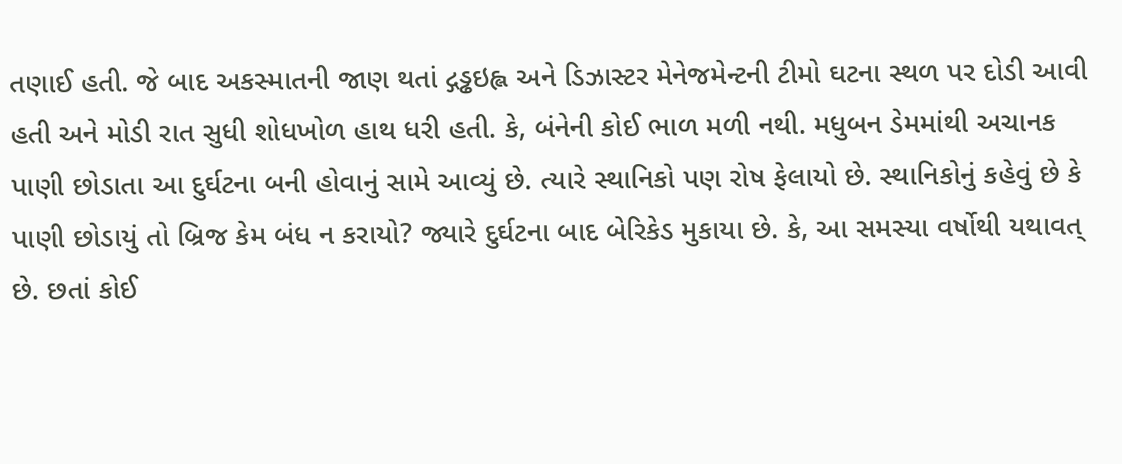તણાઈ હતી. જે બાદ અકસ્માતની જાણ થતાં દ્ગડ્ઢઇહ્લ અને ડિઝાસ્ટર મેનેજમેન્ટની ટીમો ઘટના સ્થળ પર દોડી આવી હતી અને મોડી રાત સુધી શોધખોળ હાથ ધરી હતી. કે, બંનેની કોઈ ભાળ મળી નથી. મધુબન ડેમમાંથી અચાનક પાણી છોડાતા આ દુર્ઘટના બની હોવાનું સામે આવ્યું છે. ત્યારે સ્થાનિકો પણ રોષ ફેલાયો છે. સ્થાનિકોનું કહેવું છે કે પાણી છોડાયું તો બ્રિજ કેમ બંધ ન કરાયો? જ્યારે દુર્ઘટના બાદ બેરિકેડ મુકાયા છે. કે, આ સમસ્યા વર્ષોથી યથાવત્ છે. છતાં કોઈ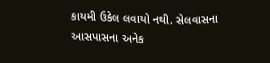કાયમી ઉકેલ લવાયો નથી. સેલવાસના આસપાસના અનેક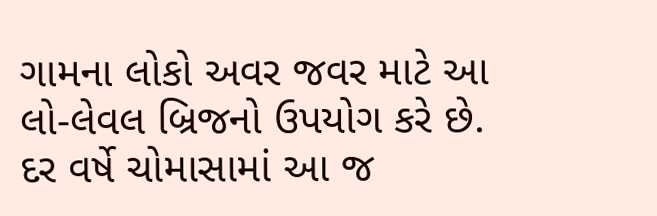ગામના લોકો અવર જવર માટે આ લો-લેવલ બ્રિજનો ઉપયોગ કરે છે. દર વર્ષે ચોમાસામાં આ જ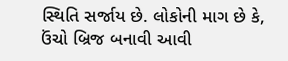સ્થિતિ સર્જાય છે. લોકોની માગ છે કે, ઉંચો બ્રિજ બનાવી આવી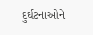દુર્ઘટનાઓને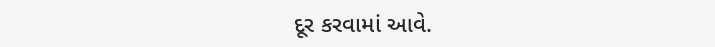દૂર કરવામાં આવે.